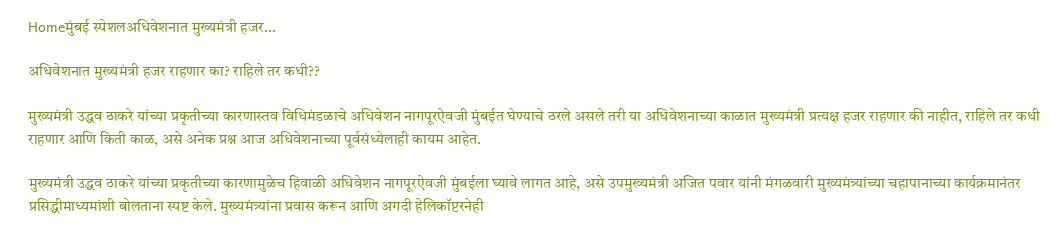Homeमुंबई स्पेशलअधिवेशनात मुख्यमंत्री हजर...

अधिवेशनात मुख्यमंत्री हजर राहणार का? राहिले तर कधी??

मुख्यमंत्री उद्धव ठाकरे यांच्या प्रकृतीच्या कारणास्तव विधिमंडळाचे अधिवेशन नागपूरऐवजी मुंबईत घेण्याचे ठरले असले तरी या अधिवेशनाच्या काळात मुख्यमंत्री प्रत्यक्ष हजर राहणार की नाहीत, राहिले तर कधी राहणार आणि किती काळ, असे अनेक प्रश्न आज अधिवेशनाच्या पूर्वसंध्येलाही कायम आहेत.

मुख्यमंत्री उद्धव ठाकरे यांच्या प्रकृतीच्या कारणामुळेच हिवाळी अधिवेशन नागपूरऐवजी मुंबईला घ्यावे लागत आहे, असे उपमुख्यमंत्री अजित पवार यांनी मंगळवारी मुख्यमंत्र्यांच्या चहापानाच्या कार्यक्रमानंतर प्रसिद्धीमाध्यमांशी बोलताना स्पष्ट केले. मुख्यमंत्र्यांना प्रवास करून आणि अगदी हेलिकॉप्टरनेही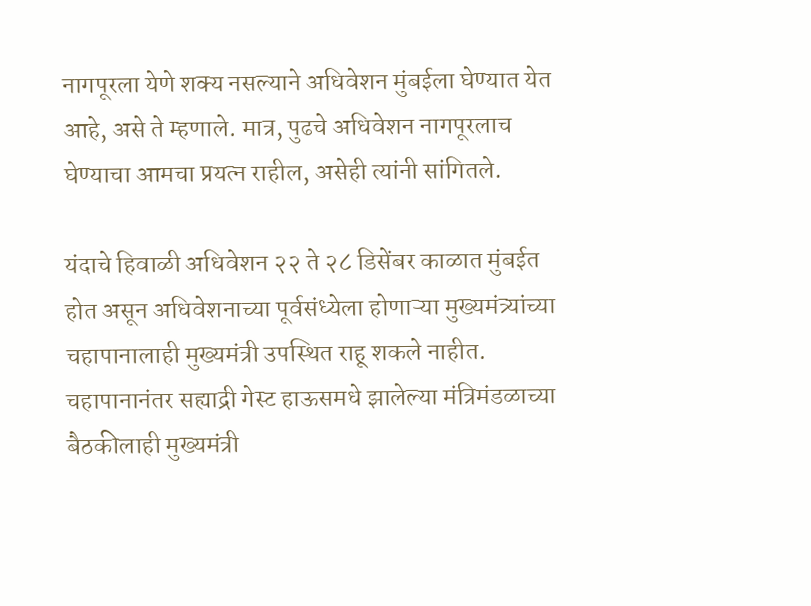नागपूरला येणे शक्य नसल्याने अधिवेशन मुंबईला घेण्यात येत आहे, असे ते म्हणाले. मात्र, पुढचे अधिवेशन नागपूरलाच घेण्याचा आमचा प्रयत्न राहील, असेही त्यांनी सांगितले.

यंदाचे हिवाळी अधिवेशन २२ ते २८ डिसेंबर काळात मुंबईत होत असून अधिवेशनाच्या पूर्वसंध्येला होणाऱ्या मुख्यमंत्र्यांच्या चहापानालाही मुख्यमंत्री उपस्थित राहू शकले नाहीत. चहापानानंतर सह्याद्री गेस्ट हाऊसमधे झालेल्या मंत्रिमंडळाच्या बैठकीलाही मुख्यमंत्री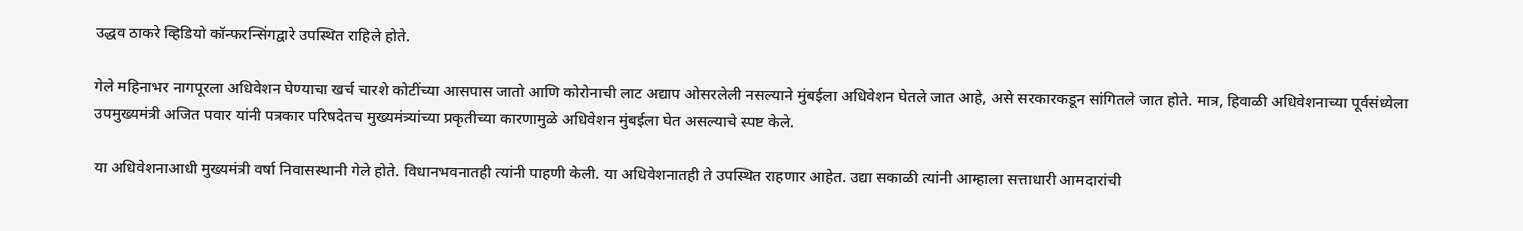उद्धव ठाकरे व्हिडियो कॉन्फरन्सिंगद्वारे उपस्थित राहिले होते.

गेले महिनाभर नागपूरला अधिवेशन घेण्याचा खर्च चारशे कोटींच्या आसपास जातो आणि कोरोनाची लाट अद्याप ओसरलेली नसल्याने मुंबईला अधिवेशन घेतले जात आहे, असे सरकारकडून सांगितले जात होते. मात्र, हिवाळी अधिवेशनाच्या पूर्वसंध्येला उपमुख्यमंत्री अजित पवार यांनी पत्रकार परिषदेतच मुख्यमंत्र्यांच्या प्रकृतीच्या कारणामुळे अधिवेशन मुंबईला घेत असल्याचे स्पष्ट केले.

या अधिवेशनाआधी मुख्यमंत्री वर्षा निवासस्थानी गेले होते. विधानभवनातही त्यांनी पाहणी केली. या अधिवेशनातही ते उपस्थित राहणार आहेत. उद्या सकाळी त्यांनी आम्हाला सत्ताधारी आमदारांची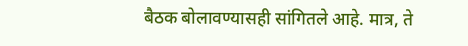बैठक बोलावण्यासही सांगितले आहे. मात्र, ते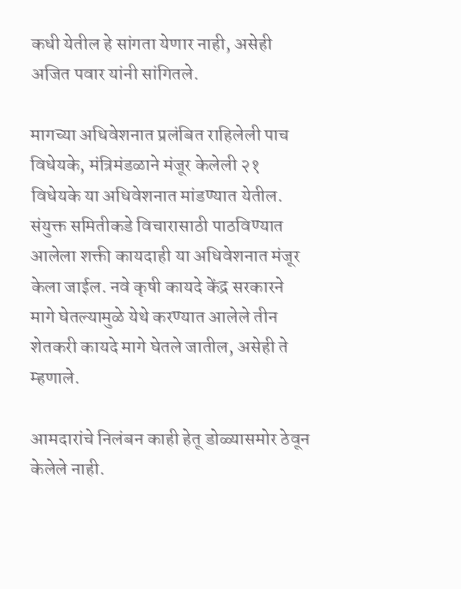कधी येतील हे सांगता येणार नाही, असेही अजित पवार यांनी सांगितले.

मागच्या अधिवेशनात प्रलंबित राहिलेली पाच विधेयके, मंत्रिमंडळाने मंजूर केलेली २१ विधेयके या अधिवेशनात मांडण्यात येतील. संयुक्त समितीकडे विचारासाठी पाठविण्यात आलेला शक्ती कायदाही या अधिवेशनात मंजूर केला जाईल. नवे कृषी कायदे केंद्र सरकारने मागे घेतल्यामुळे येथे करण्यात आलेले तीन शेतकरी कायदे मागे घेतले जातील, असेही ते म्हणाले.

आमदारांचे निलंबन काही हेतू डोळ्यासमोर ठेवून केलेले नाही.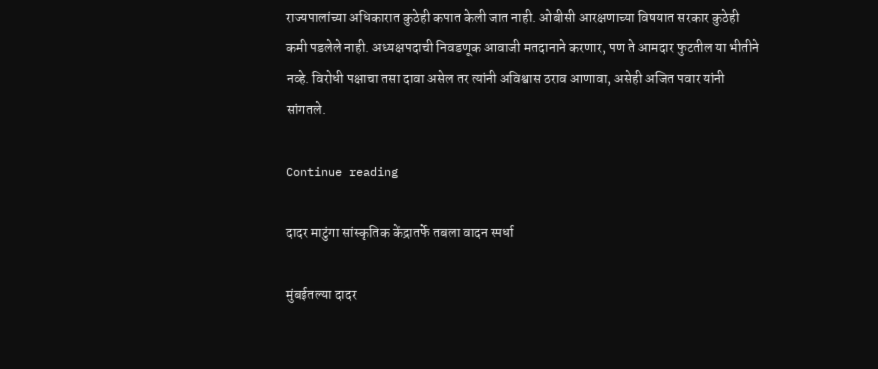राज्यपालांच्या अधिकारात कुठेही कपात केली जात नाही. ओबीसी आरक्षणाच्या विषयात सरकार कुठेही कमी पडलेले नाही. अध्यक्षपदाची निवडणूक आवाजी मतदानाने करणार, पण ते आमदार फुटतील या भीतीने नव्हे. विरोधी पक्षाचा तसा दावा असेल तर त्यांनी अविश्वास ठराव आणावा, असेही अजित पवार यांनी सांगतले.

Continue reading

दादर माटुंगा सांस्कृतिक केंद्रातर्फे तबला वादन स्पर्धा

मुंबईतल्या दादर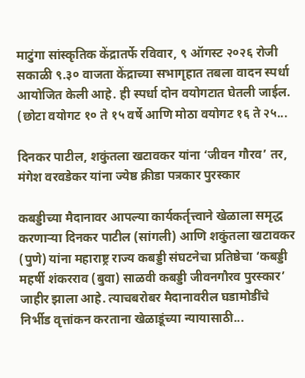माटुंगा सांस्कृतिक केंद्रातर्फे रविवार, ९ ऑगस्ट २०२६ रोजी सकाळी ९.३० वाजता केंद्राच्या सभागृहात तबला वादन स्पर्धा आयोजित केली आहे. ही स्पर्धा दोन वयोगटात घेतली जाईल. (छोटा वयोगट १० ते १५ वर्षे आणि मोठा वयोगट १६ ते २५...

दिनकर पाटील, शकुंतला खटावकर यांना ‘जीवन गौरव’ तर, मंगेश वरवडेकर यांना ज्येष्ठ क्रीडा पत्रकार पुरस्कार

कबड्डीच्या मैदानावर आपल्या कार्यकर्तृत्त्वाने खेळाला समृद्ध करणाऱ्या दिनकर पाटील (सांगली) आणि शकुंतला खटावकर (पुणे) यांना महाराष्ट्र राज्य कबड्डी संघटनेचा प्रतिष्ठेचा ‘कबड्डी महर्षी शंकरराव (बुवा) साळवी कबड्डी जीवनगौरव पुरस्कार’ जाहीर झाला आहे. त्याचबरोबर मैदानावरील घडामोडींचे निर्भीड वृत्तांकन करताना खेळाडूंच्या न्यायासाठी...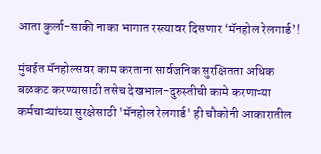आता कुर्ला-साकी नाका भागात रस्त्यावर दिसणार ‘मॅनहोल रेलगार्ड’!

मुंबईत मॅनहोल्सवर काम करताना सार्वजनिक सुरक्षितता अधिक बळकट करण्यासाठी तसेच देखभाल-दुरुस्तीची कामे करणाऱ्या कर्मचाऱ्यांच्या सुरक्षेसाठी 'मॅनहोल रेलगार्ड' ही चौकोनी आकारातील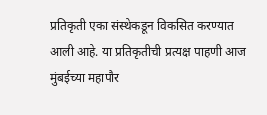प्रतिकृती एका संस्थेकडून विकसित करण्यात आली आहे. या प्रतिकृतीची प्रत्यक्ष पाहणी आज मुंबईच्या महापौर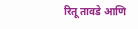रितू तावडे आणि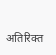अतिरिक्त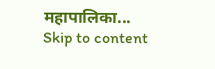महापालिका...
Skip to content